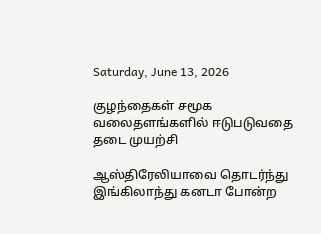Saturday, June 13, 2026

குழந்தைகள் சமூக வலைதளங்களில் ஈடுபடுவதை தடை முயற்சி

ஆஸ்திரேலியாவை தொடர்ந்து இங்கிலாந்து கனடா போன்ற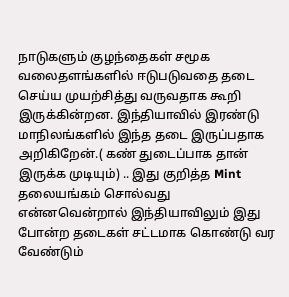நாடுகளும் குழந்தைகள் சமூக வலைதளங்களில் ஈடுபடுவதை தடை செய்ய முயற்சித்து வருவதாக கூறி இருக்கின்றன. இந்தியாவில் இரண்டு மாநிலங்களில் இந்த தடை இருப்பதாக அறிகிறேன்.( கண் துடைப்பாக தான் இருக்க முடியும்) .. இது குறித்த Mint தலையங்கம் சொல்வது என்னவென்றால் இந்தியாவிலும் இது போன்ற தடைகள் சட்டமாக கொண்டு வர வேண்டும்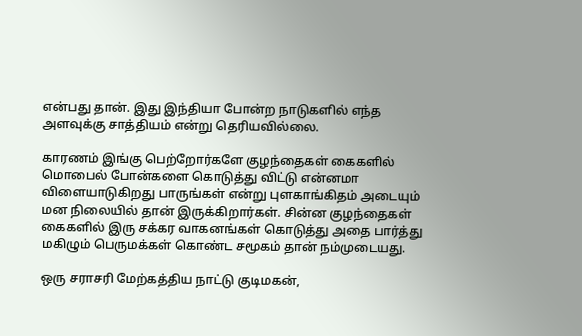என்பது தான். இது இந்தியா போன்ற நாடுகளில் எந்த அளவுக்கு சாத்தியம் என்று தெரியவில்லை.

காரணம் இங்கு பெற்றோர்களே குழந்தைகள் கைகளில் மொபைல் போன்களை கொடுத்து விட்டு என்னமா விளையாடுகிறது பாருங்கள் என்று புளகாங்கிதம் அடையும் மன நிலையில் தான் இருக்கிறார்கள். சின்ன குழந்தைகள் கைகளில் இரு சக்கர வாகனங்கள் கொடுத்து அதை பார்த்து மகிழும் பெருமக்கள் கொண்ட சமூகம் தான் நம்முடையது.

ஒரு சராசரி மேற்கத்திய நாட்டு குடிமகன்,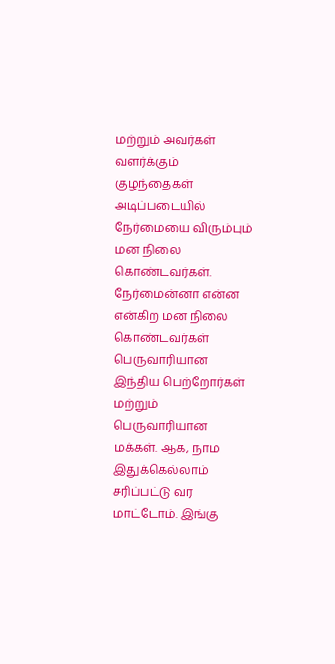மற்றும் அவர்கள் வளர்க்கும் குழந்தைகள் அடிப்படையில் நேர்மையை விரும்பும் மன நிலை கொண்டவர்கள். நேர்மைன்னா என்ன என்கிற மன நிலை கொண்டவர்கள் பெருவாரியான இந்திய பெற்றோர்கள் மற்றும் பெருவாரியான மக்கள். ஆக, நாம இதுக்கெல்லாம் சரிப்பட்டு வர மாட்டோம். இங்கு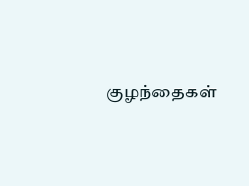குழந்தைகள்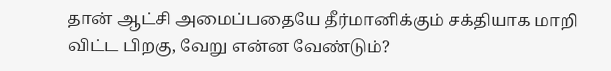தான் ஆட்சி அமைப்பதையே தீர்மானிக்கும் சக்தியாக மாறி விட்ட பிறகு, வேறு என்ன வேண்டும்?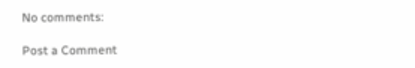No comments:

Post a Comment